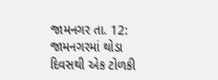જામનગર તા. 12: જામનગરમાં થોડા દિવસથી એક ટોળકી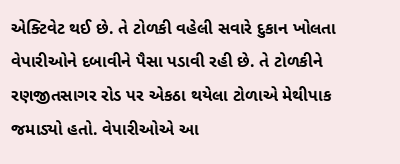એક્ટિવેટ થઈ છે. તે ટોળકી વહેલી સવારે દુકાન ખોલતા વેપારીઓને દબાવીને પૈસા પડાવી રહી છે. તે ટોળકીને રણજીતસાગર રોડ પર એકઠા થયેલા ટોળાએ મેથીપાક જમાડ્યો હતો. વેપારીઓએ આ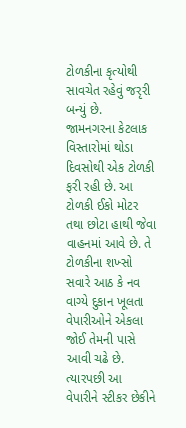ટોળકીના કૃત્યોથી સાવચેત રહેવું જરૃરી બન્યું છે.
જામનગરના કેટલાક વિસ્તારોમાં થોડા દિવસોથી એક ટોળકી ફરી રહી છે. આ ટોળકી ઈકો મોટર તથા છોટા હાથી જેવા વાહનમાં આવે છે. તે ટોળકીના શખ્સો સવારે આઠ કે નવ વાગ્યે દુકાન ખૂલતા વેપારીઓને એકલા જોઈ તેમની પાસે આવી ચઢે છે.
ત્યારપછી આ વેપારીને સ્ટીકર છેકીને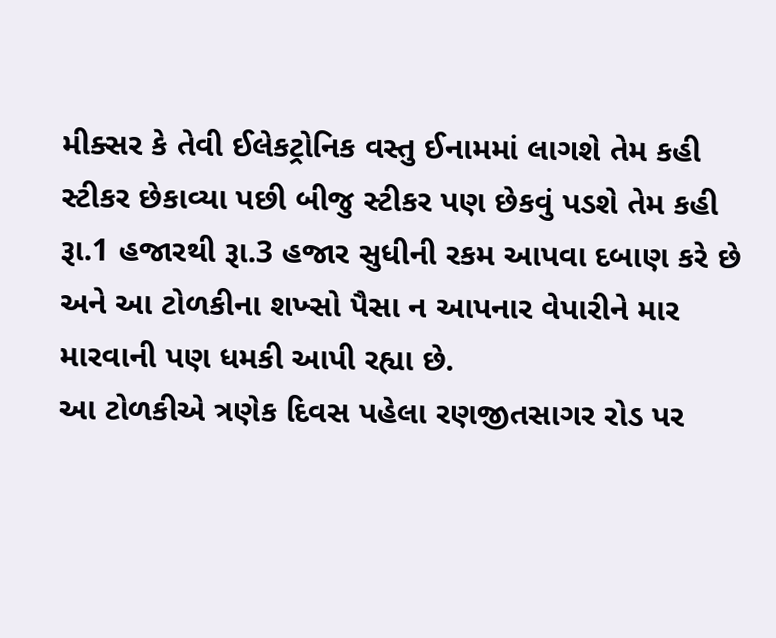મીક્સર કે તેવી ઈલેકટ્રોનિક વસ્તુ ઈનામમાં લાગશે તેમ કહી સ્ટીકર છેકાવ્યા પછી બીજુ સ્ટીકર પણ છેકવું પડશે તેમ કહી રૂા.1 હજારથી રૂા.3 હજાર સુધીની રકમ આપવા દબાણ કરે છે અને આ ટોળકીના શખ્સો પૈસા ન આપનાર વેપારીને માર મારવાની પણ ધમકી આપી રહ્યા છે.
આ ટોળકીએ ત્રણેક દિવસ પહેલા રણજીતસાગર રોડ પર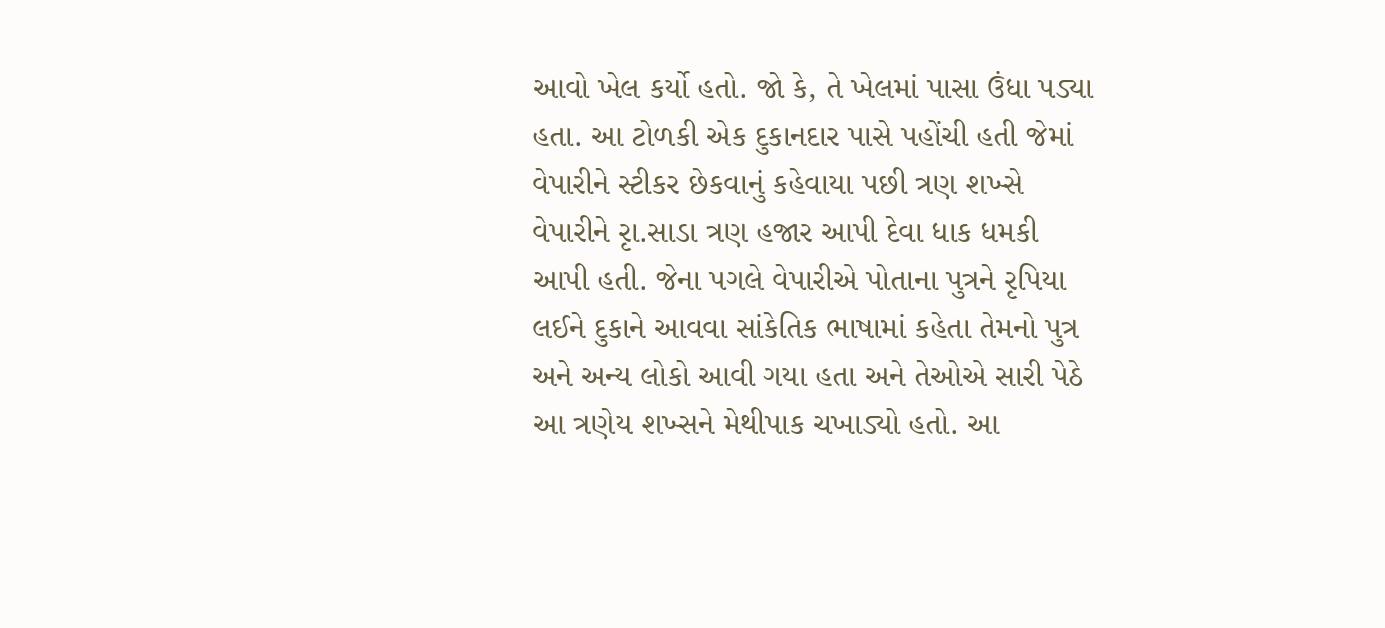આવો ખેલ કર્યો હતો. જો કે, તે ખેલમાં પાસા ઉંધા પડ્યા હતા. આ ટોળકી એક દુકાનદાર પાસે પહોંચી હતી જેમાં વેપારીને સ્ટીકર છેકવાનું કહેવાયા પછી ત્રણ શખ્સે વેપારીને રૃા.સાડા ત્રણ હજાર આપી દેવા ધાક ધમકી આપી હતી. જેના પગલે વેપારીએ પોતાના પુત્રને રૃપિયા લઈને દુકાને આવવા સાંકેતિક ભાષામાં કહેતા તેમનો પુત્ર અને અન્ય લોકો આવી ગયા હતા અને તેઓએ સારી પેઠે આ ત્રણેય શખ્સને મેથીપાક ચખાડ્યો હતો. આ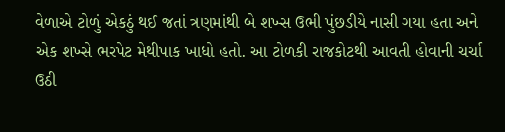વેળાએ ટોળું એકઠું થઈ જતાં ત્રણમાંથી બે શખ્સ ઉભી પુંછડીયે નાસી ગયા હતા અને એક શખ્સે ભરપેટ મેથીપાક ખાધો હતો. આ ટોળકી રાજકોટથી આવતી હોવાની ચર્ચા ઉઠી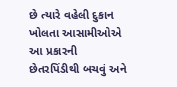છે ત્યારે વહેલી દુકાન ખોલતા આસામીઓએ આ પ્રકારની છેતરપિંડીથી બચવું અને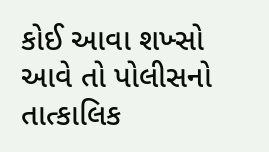કોઈ આવા શખ્સો આવે તો પોલીસનો તાત્કાલિક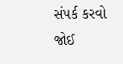સંપર્ક કરવો જોઈ